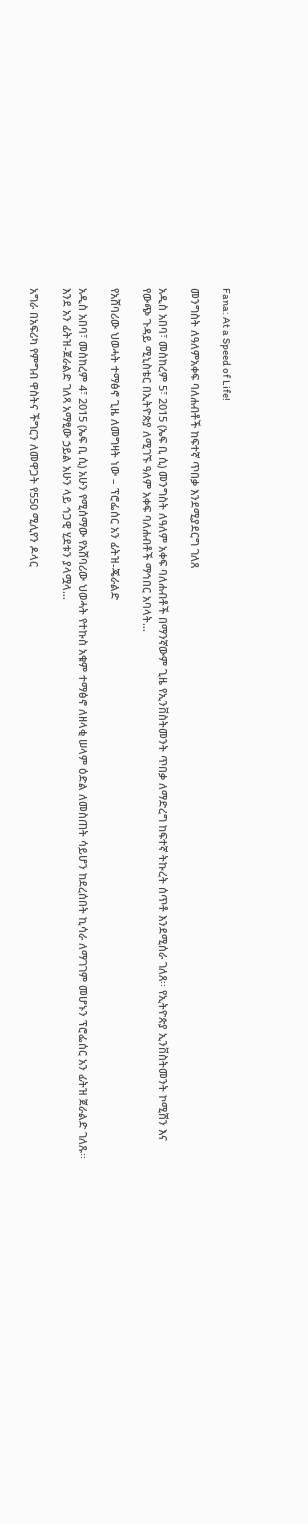Fana: At a Speed of Life!

መንግስት ለዓለምአቀፍ ባለሐብቶች ከፍተኛ ጥበቃ እንደሚያደርግ ገለጸ

አዲስ አበባ፣ መስከረም 5፣ 2015 (ኤፍ ቢ ሲ) መንግስት ለዓለም አቀፍ ባለሐብቶች በማንኛውም ጊዜ የኢንቨስትመንት ጥበቃ ለማድረግ ከፍተኛ ትኩረት ሰጥቶ እንደሚሰራ ገለጸ፡፡ የኢትዮጵያ ኢንቨስትመንት ኮሚሽን እና የውጭ ጉዳይ ሚኒስቴር በኢትዮጵያ ለሚገኙ ዓለም አቀፍ ባለሐብቶች ማኅበር አባላት…

የአሸባሪው ህወሓት ተማፅኖ ጊዜ ለመግዛት ነው – ፕሮፌሰር አን ፊትዝ-ጄራልድ

አዲስ አበባ፣ መስከረም 4፣ 2015 (ኤፍ ቢ ሲ) አሁን የሚሰማው የአሸባሪው ህወሓት የተኩስ አቁም ተማፅኖ ለዘላቂ ሠላም ዕድል ለመስጠት ሳይሆን ከደረሰበት ኪሳራ ለማገገም መሆኑን ፕሮፌሰር አን ፊትዝ ጀራልድ ገለጹ፡፡ እንደ አን ፊትዝ-ጀራልድ ገለጻ አማፂው ኃይል አሁን ላይ ኅጋዊ ሂደቱን ያላሟላ…

አግራ በአፍሪካ የምግብ ዋስትና ችግርን ለመዋጋት የ550 ሚሊየን ዶላር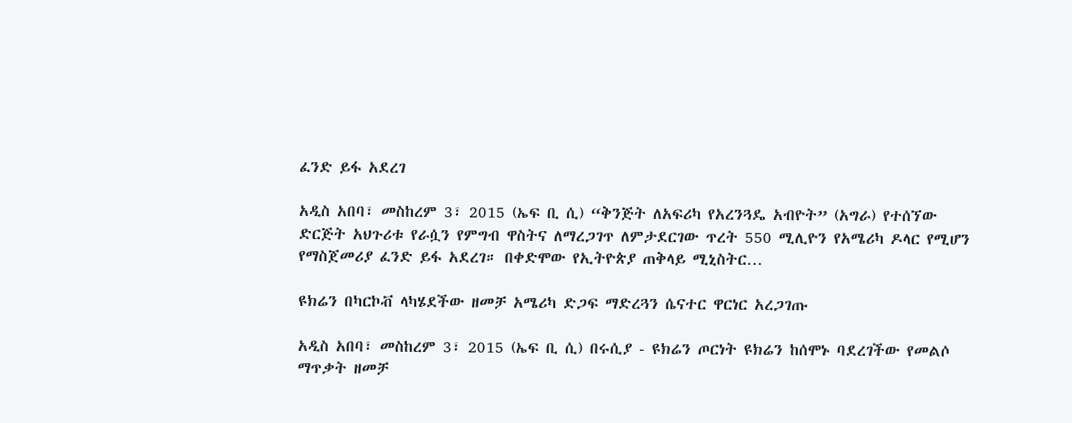ፈንድ ይፋ አደረገ

አዲስ አበባ፣ መስከረም 3፣ 2015 (ኤፍ ቢ ሲ) “ቅንጅት ለአፍሪካ የአረንጓዴ አብዮት” (አግራ) የተሰኘው ድርጅት አህጉሪቱ የራሷን የምግብ ዋስትና ለማረጋገጥ ለምታደርገው ጥረት 550 ሚሊዮን የአሜሪካ ዶላር የሚሆን የማስጀመሪያ ፈንድ ይፋ አደረገ። በቀድሞው የኢትዮጵያ ጠቅላይ ሚኒስትር…

ዩክሬን በካርኮቭ ላካሄደችው ዘመቻ አሜሪካ ድጋፍ ማድረጓን ሴናተር ዋርነር አረጋገጡ

አዲስ አበባ፣ መስከረም 3፣ 2015 (ኤፍ ቢ ሲ) በሩሲያ - ዩክሬን ጦርነት ዩክሬን ከሰሞኑ ባደረገችው የመልሶ ማጥቃት ዘመቻ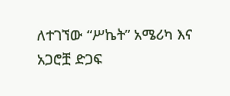ለተገኘው “ሥኬት” አሜሪካ እና አጋሮቿ ድጋፍ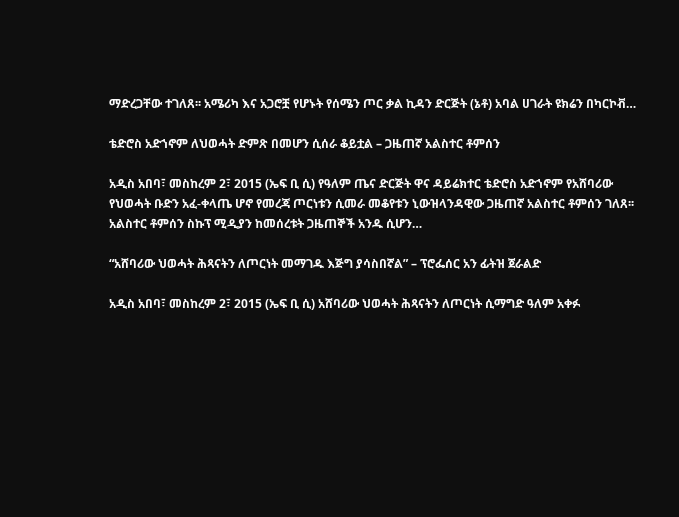ማድረጋቸው ተገለጸ፡፡ አሜሪካ እና አጋሮቿ የሆኑት የሰሜን ጦር ቃል ኪዳን ድርጅት (ኔቶ) አባል ሀገራት ዩክሬን በካርኮቭ…

ቴድሮስ አድኀኖም ለህወሓት ድምጽ በመሆን ሲሰራ ቆይቷል – ጋዜጠኛ አልስተር ቶምሰን

አዲስ አበባ፣ መስከረም 2፣ 2015 (ኤፍ ቢ ሲ) የዓለም ጤና ድርጅት ዋና ዳይሬክተር ቴድሮስ አድኀኖም የአሸባሪው የህወሓት ቡድን አፈ-ቀላጤ ሆኖ የመረጃ ጦርነቱን ሲመራ መቆየቱን ኒውዝላንዳዊው ጋዜጠኛ አልስተር ቶምሰን ገለጸ፡፡ አልስተር ቶምሰን ስኩፕ ሚዲያን ከመሰረቱት ጋዜጠኞች አንዱ ሲሆን…

“አሸባሪው ህወሓት ሕጻናትን ለጦርነት መማገዱ እጅግ ያሳስበኛል” – ፕሮፌሰር አን ፊትዝ ጀራልድ

አዲስ አበባ፣ መስከረም 2፣ 2015 (ኤፍ ቢ ሲ) አሸባሪው ህወሓት ሕጻናትን ለጦርነት ሲማግድ ዓለም አቀፉ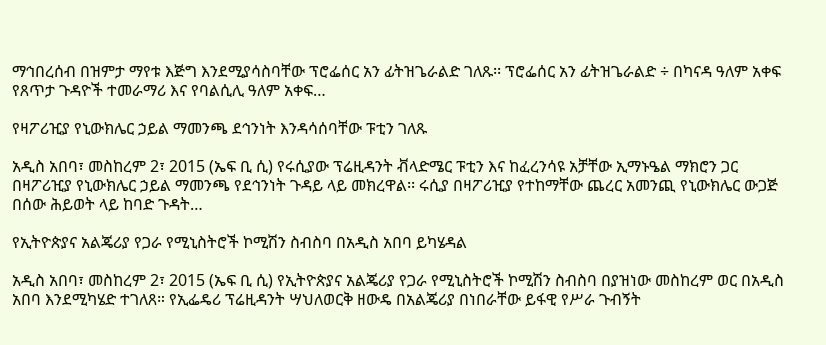ማኅበረሰብ በዝምታ ማየቱ እጅግ እንደሚያሳስባቸው ፕሮፌሰር አን ፊትዝጌራልድ ገለጹ፡፡ ፕሮፌሰር አን ፊትዝጌራልድ ÷ በካናዳ ዓለም አቀፍ የጸጥታ ጉዳዮች ተመራማሪ እና የባልሲሊ ዓለም አቀፍ…

የዛፖሪዢያ የኒውክሌር ኃይል ማመንጫ ደኅንነት እንዳሳሰባቸው ፑቲን ገለጹ

አዲስ አበባ፣ መስከረም 2፣ 2015 (ኤፍ ቢ ሲ) የሩሲያው ፕሬዚዳንት ቭላድሜር ፑቲን እና ከፈረንሳዩ አቻቸው ኢማኑዔል ማክሮን ጋር በዛፖሪዢያ የኒውክሌር ኃይል ማመንጫ የደኅንነት ጉዳይ ላይ መክረዋል፡፡ ሩሲያ በዛፖሪዢያ የተከማቸው ጨረር አመንጪ የኒውክሌር ውጋጅ በሰው ሕይወት ላይ ከባድ ጉዳት…

የኢትዮጵያና አልጄሪያ የጋራ የሚኒስትሮች ኮሚሽን ስብስባ በአዲስ አበባ ይካሄዳል

አዲስ አበባ፣ መስከረም 2፣ 2015 (ኤፍ ቢ ሲ) የኢትዮጵያና አልጄሪያ የጋራ የሚኒስትሮች ኮሚሽን ስብስባ በያዝነው መስከረም ወር በአዲስ አበባ እንደሚካሄድ ተገለጸ። የኢፌዴሪ ፕሬዚዳንት ሣህለወርቅ ዘውዴ በአልጄሪያ በነበራቸው ይፋዊ የሥራ ጉብኝት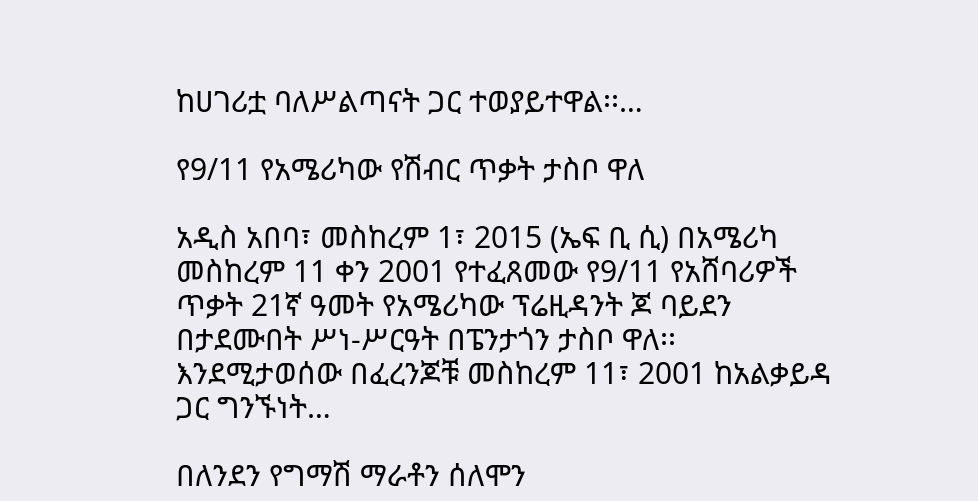ከሀገሪቷ ባለሥልጣናት ጋር ተወያይተዋል፡፡…

የ9/11 የአሜሪካው የሽብር ጥቃት ታስቦ ዋለ

አዲስ አበባ፣ መስከረም 1፣ 2015 (ኤፍ ቢ ሲ) በአሜሪካ መስከረም 11 ቀን 2001 የተፈጸመው የ9/11 የአሸባሪዎች ጥቃት 21ኛ ዓመት የአሜሪካው ፕሬዚዳንት ጆ ባይደን በታደሙበት ሥነ-ሥርዓት በፔንታጎን ታስቦ ዋለ፡፡ እንደሚታወሰው በፈረንጆቹ መስከረም 11፣ 2001 ከአልቃይዳ ጋር ግንኙነት…

በለንደን የግማሽ ማራቶን ሰለሞን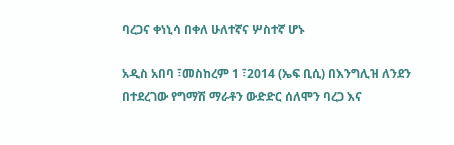ባረጋና ቀነኒሳ በቀለ ሁለተኛና ሦስተኛ ሆኑ

አዲስ አበባ ፣መስከረም 1 ፣2014 (ኤፍ ቢሲ) በእንግሊዝ ለንደን በተደረገው የግማሽ ማራቶን ውድድር ሰለሞን ባረጋ እና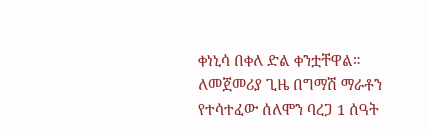ቀነኒሳ በቀለ ድል ቀንቷቸዋል። ለመጀመሪያ ጊዜ በግማሽ ማራቶን የተሳተፈው ሰለሞን ባረጋ 1 ሰዓት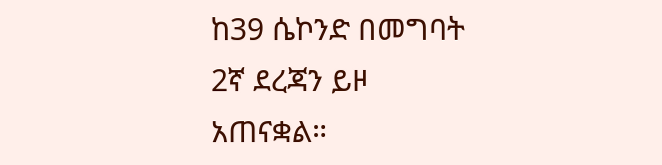ከ39 ሴኮንድ በመግባት 2ኛ ደረጃን ይዞ አጠናቋል።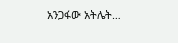አንጋፋው አትሌት…